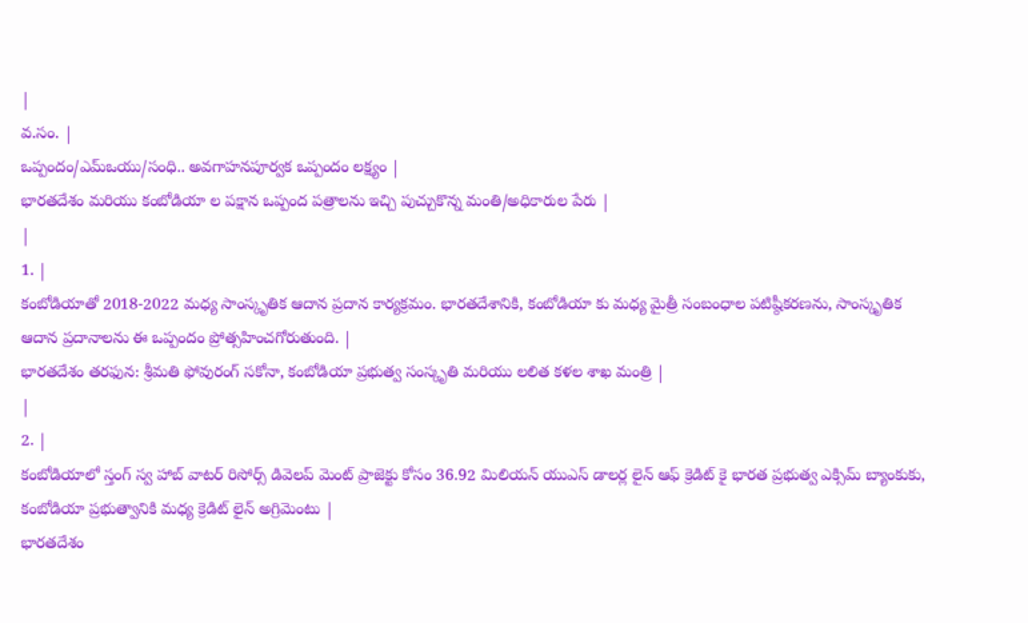|
వ.సం. |
ఒప్పందం/ఎమ్ఒయు/సంధి.. అవగాహనపూర్వక ఒప్పందం లక్ష్యం |
భారతదేశం మరియు కంబోడియా ల పక్షాన ఒప్పంద పత్రాలను ఇచ్చి పుచ్చుకొన్న మంతి/అధికారుల పేరు |
|
1. |
కంబోడియాతో 2018-2022 మధ్య సాంస్కృతిక ఆదాన ప్రదాన కార్యక్రమం. భారతదేశానికి, కంబోడియా కు మధ్య మైత్రీ సంబంధాల పటిష్ఠీకరణను, సాంస్కృతిక ఆదాన ప్రదానాలను ఈ ఒప్పందం ప్రోత్సహించగోరుతుంది. |
భారతదేశం తరఫున: శ్రీమతి ఫోవురంగ్ సకోనా, కంబోడియా ప్రభుత్వ సంస్కృతి మరియు లలిత కళల శాఖ మంత్రి |
|
2. |
కంబోడియాలో స్తంగ్ స్వ హాబ్ వాటర్ రిసోర్స్ డివెలప్ మెంట్ ప్రాజెక్టు కోసం 36.92 మిలియన్ యుఎస్ డాలర్ల లైన్ ఆఫ్ క్రెడిట్ కై భారత ప్రభుత్వ ఎక్సిమ్ బ్యాంకుకు, కంబోడియా ప్రభుత్వానికి మధ్య క్రెడిట్ లైన్ అగ్రిమెంటు |
భారతదేశం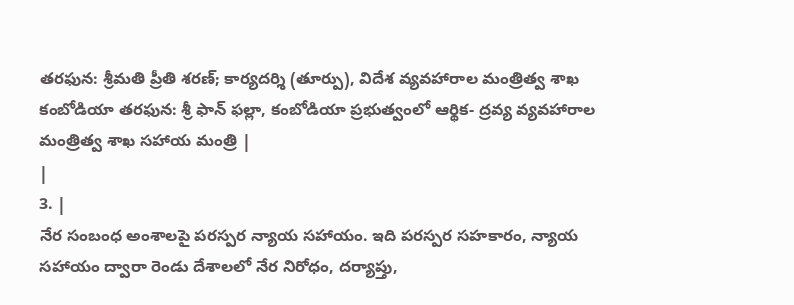తరఫున: శ్రీమతి ప్రీతి శరణ్; కార్యదర్శి (తూర్పు), విదేశ వ్యవహారాల మంత్రిత్వ శాఖ కంబోడియా తరఫున: శ్రీ ఫాన్ ఫల్లా, కంబోడియా ప్రభుత్వంలో ఆర్థిక- ద్రవ్య వ్యవహారాల మంత్రిత్వ శాఖ సహాయ మంత్రి |
|
3. |
నేర సంబంధ అంశాలపై పరస్పర న్యాయ సహాయం. ఇది పరస్పర సహకారం, న్యాయ సహాయం ద్వారా రెండు దేశాలలో నేర నిరోధం, దర్యాప్తు,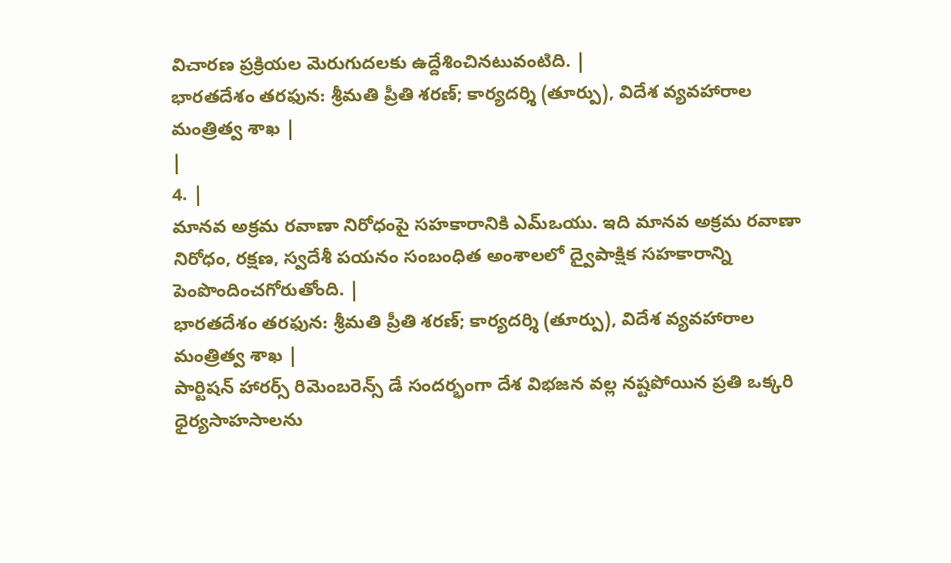విచారణ ప్రక్రియల మెరుగుదలకు ఉద్దేశించినటువంటిది. |
భారతదేశం తరఫున: శ్రీమతి ప్రీతి శరణ్; కార్యదర్శి (తూర్పు), విదేశ వ్యవహారాల మంత్రిత్వ శాఖ |
|
4. |
మానవ అక్రమ రవాణా నిరోధంపై సహకారానికి ఎమ్ఒయు. ఇది మానవ అక్రమ రవాణా నిరోధం, రక్షణ, స్వదేశీ పయనం సంబంధిత అంశాలలో ద్వైపాక్షిక సహకారాన్ని పెంపొందించగోరుతోంది. |
భారతదేశం తరఫున: శ్రీమతి ప్రీతి శరణ్; కార్యదర్శి (తూర్పు), విదేశ వ్యవహారాల మంత్రిత్వ శాఖ |
పార్టిషన్ హారర్స్ రిమెంబరెన్స్ డే సందర్భంగా దేశ విభజన వల్ల నష్టపోయిన ప్రతి ఒక్కరి ధైర్యసాహసాలను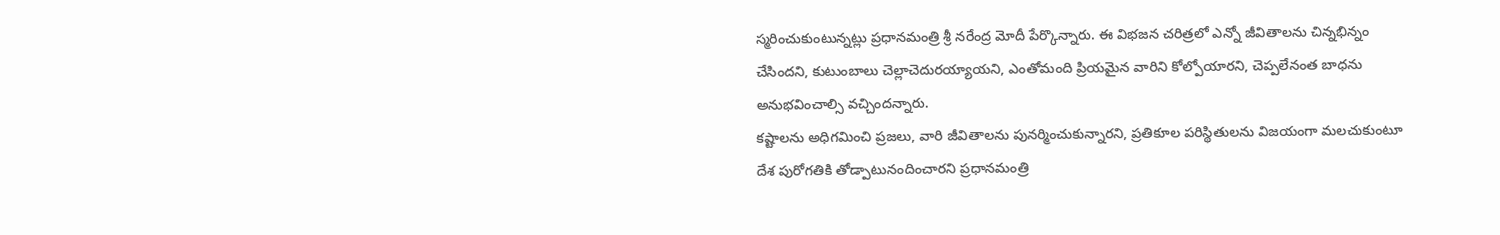స్మరించుకుంటున్నట్లు ప్రధానమంత్రి శ్రీ నరేంద్ర మోదీ పేర్కొన్నారు. ఈ విభజన చరిత్రలో ఎన్నో జీవితాలను చిన్నభిన్నం చేసిందని, కుటుంబాలు చెల్లాచెదురయ్యాయని, ఎంతోమంది ప్రియమైన వారిని కోల్పోయారని, చెప్పలేనంత బాధను అనుభవించాల్సి వచ్చిందన్నారు.
కష్టాలను అధిగమించి ప్రజలు, వారి జీవితాలను పునర్మించుకున్నారని, ప్రతికూల పరిస్థితులను విజయంగా మలచుకుంటూ దేశ పురోగతికి తోడ్పాటునందించారని ప్రధానమంత్రి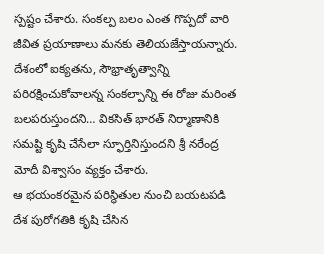స్పష్టం చేశారు. సంకల్ప బలం ఎంత గొప్పదో వారి జీవిత ప్రయాణాలు మనకు తెలియజేస్తాయన్నారు. దేశంలో ఐక్యతను, సౌభ్రాతృత్వాన్ని పరిరక్షించుకోవాలన్న సంకల్పాన్ని ఈ రోజు మరింత బలపరుస్తుందని… వికసిత్ భారత్ నిర్మాణానికి సమష్టి కృషి చేసేలా స్ఫూర్తినిస్తుందని శ్రీ నరేంద్ర మోదీ విశ్వాసం వ్యక్తం చేశారు.
ఆ భయంకరమైన పరిస్థితుల నుంచి బయటపడి దేశ పురోగతికి కృషి చేసిన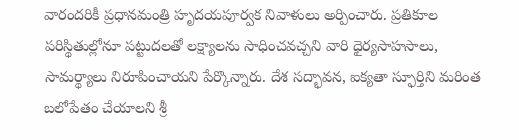వారందరికీ ప్రధానమంత్రి హృదయపూర్వక నివాళులు అర్పించారు. ప్రతికూల పరిస్థితుల్లోనూ పట్టుదలతో లక్ష్యాలను సాధించవచ్చని వారి ధైర్యసాహసాలు, సామర్థ్యాలు నిరూపించాయని పేర్కొన్నారు. దేశ సద్భావన, ఐక్యతా స్ఫూర్తిని మరింత బలోపేతం చేయాలని శ్రీ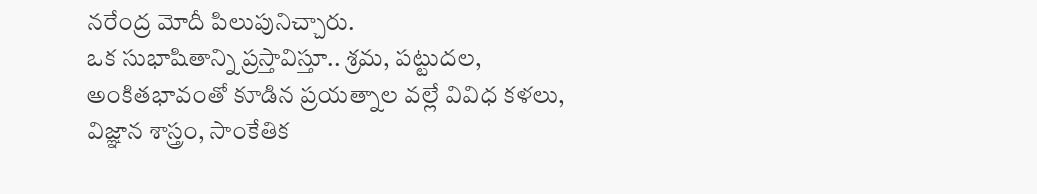నరేంద్ర మోదీ పిలుపునిచ్చారు.
ఒక సుభాషితాన్ని ప్రస్తావిస్తూ.. శ్రమ, పట్టుదల, అంకితభావంతో కూడిన ప్రయత్నాల వల్లే వివిధ కళలు, విజ్ఞాన శాస్త్రం, సాంకేతిక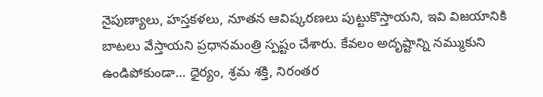నైపుణ్యాలు, హస్తకళలు, నూతన ఆవిష్కరణలు పుట్టుకొస్తాయని, ఇవి విజయానికి బాటలు వేస్తాయని ప్రధానమంత్రి స్పష్టం చేశారు. కేవలం అదృష్టాన్ని నమ్ముకుని ఉండిపోకుండా… ధైర్యం, శ్రమ శక్తి, నిరంతర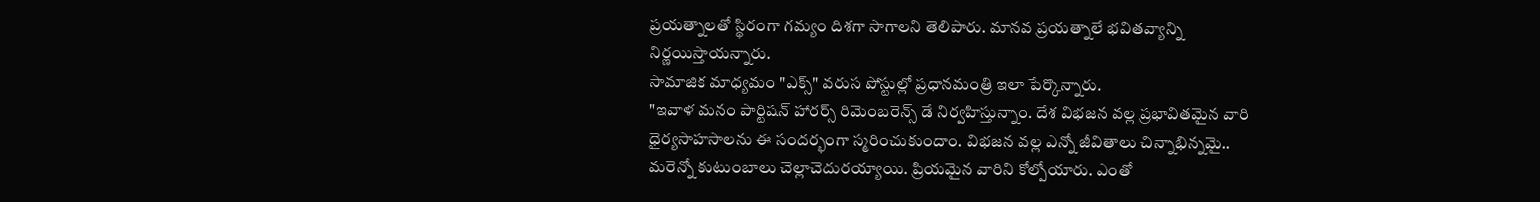ప్రయత్నాలతో స్థిరంగా గమ్యం దిశగా సాగాలని తెలిపారు. మానవ ప్రయత్నాలే భవితవ్యాన్ని నిర్ణయిస్తాయన్నారు.
సామాజిక మాధ్యమం "ఎక్స్" వరుస పోస్టుల్లో ప్రధానమంత్రి ఇలా పేర్కొన్నారు.
"ఇవాళ మనం పార్టిషన్ హారర్స్ రిమెంబరెన్స్ డే నిర్వహిస్తున్నాం. దేశ విభజన వల్ల ప్రభావితమైన వారి ధైర్యసాహసాలను ఈ సందర్భంగా స్మరించుకుందాం. విభజన వల్ల ఎన్నో జీవితాలు చిన్నాభిన్నమై.. మరెన్నో కుటుంబాలు చెల్లాచెదురయ్యాయి. ప్రియమైన వారిని కోల్పోయారు. ఎంతో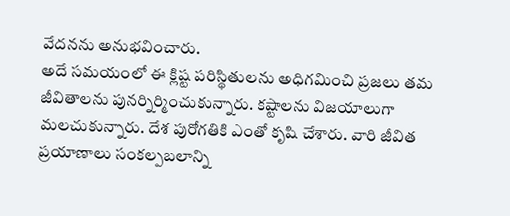వేదనను అనుభవించారు.
అదే సమయంలో ఈ క్లిష్ట పరిస్థితులను అధిగమించి ప్రజలు తమ జీవితాలను పునర్నిర్మించుకున్నారు. కష్టాలను విజయాలుగా మలచుకున్నారు. దేశ పురోగతికి ఎంతో కృషి చేశారు. వారి జీవిత ప్రయాణాలు సంకల్పబలాన్ని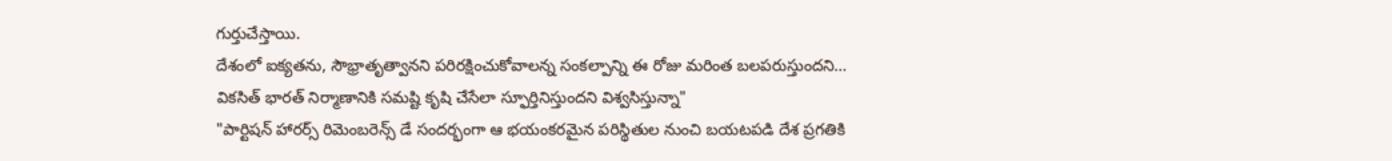గుర్తుచేస్తాయి.
దేశంలో ఐక్యతను, సౌభ్రాతృత్వానని పరిరక్షించుకోవాలన్న సంకల్పాన్ని ఈ రోజు మరింత బలపరుస్తుందని… వికసిత్ భారత్ నిర్మాణానికి సమష్టి కృషి చేసేలా స్ఫూర్తినిస్తుందని విశ్వసిస్తున్నా"
"పార్టిషన్ హారర్స్ రిమెంబరెన్స్ డే సందర్భంగా ఆ భయంకరమైన పరిస్థితుల నుంచి బయటపడి దేశ ప్రగతికి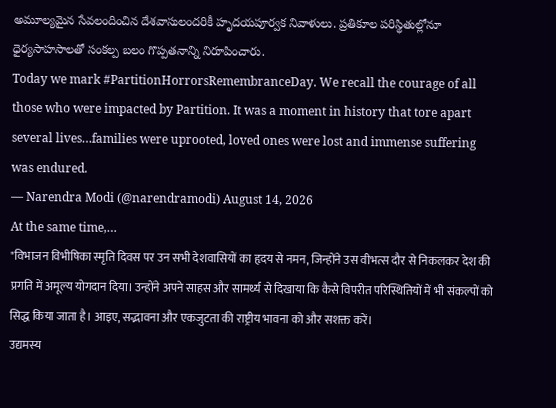అమూల్యమైన సేవలందించిన దేశవాసులందరికీ హృదయపూర్వక నివాళులు. ప్రతికూల పరిస్థితుల్లోనూ ధైర్యసాహసాలతో సంకల్ప బలం గొప్పతనాన్ని నిరూపించారు.
Today we mark #PartitionHorrorsRemembranceDay. We recall the courage of all those who were impacted by Partition. It was a moment in history that tore apart several lives…families were uprooted, loved ones were lost and immense suffering was endured.
— Narendra Modi (@narendramodi) August 14, 2026
At the same time,…
"विभाजन विभीषिका स्मृति दिवस पर उन सभी देशवासियों का हृदय से नमन, जिन्होंने उस वीभत्स दौर से निकलकर देश की प्रगति में अमूल्य योगदान दिया। उन्होंने अपने साहस और सामर्थ्य से दिखाया कि कैसे विपरीत परिस्थितियों में भी संकल्पों को सिद्ध किया जाता है। आइए, सद्भावना और एकजुटता की राष्ट्रीय भावना को और सशक्त करें।
उद्यमस्य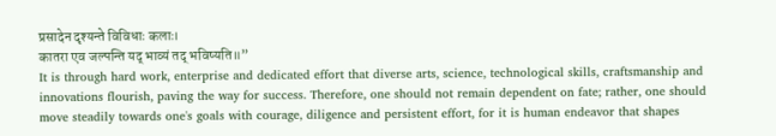प्रसादेन दृश्यन्ते विविधाः कलाः।
कातरा एव जल्पन्ति यद् भाव्यं तद् भविष्यति॥”
It is through hard work, enterprise and dedicated effort that diverse arts, science, technological skills, craftsmanship and innovations flourish, paving the way for success. Therefore, one should not remain dependent on fate; rather, one should move steadily towards one's goals with courage, diligence and persistent effort, for it is human endeavor that shapes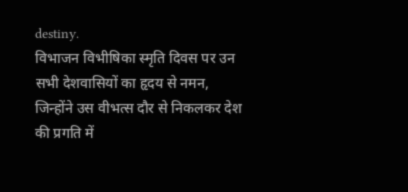destiny.
विभाजन विभीषिका स्मृति दिवस पर उन सभी देशवासियों का हृदय से नमन, जिन्होंने उस वीभत्स दौर से निकलकर देश की प्रगति में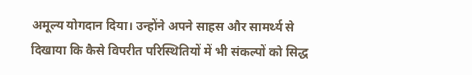अमूल्य योगदान दिया। उन्होंने अपने साहस और सामर्थ्य से दिखाया कि कैसे विपरीत परिस्थितियों में भी संकल्पों को सिद्ध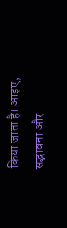किया जाता है। आइए, सद्भावना और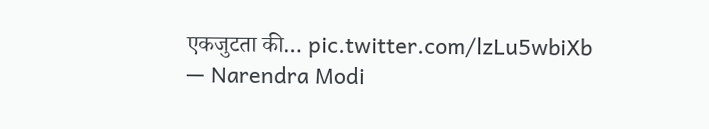एकजुटता की… pic.twitter.com/lzLu5wbiXb
— Narendra Modi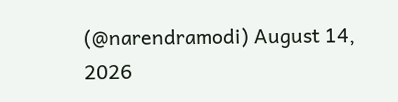(@narendramodi) August 14, 2026